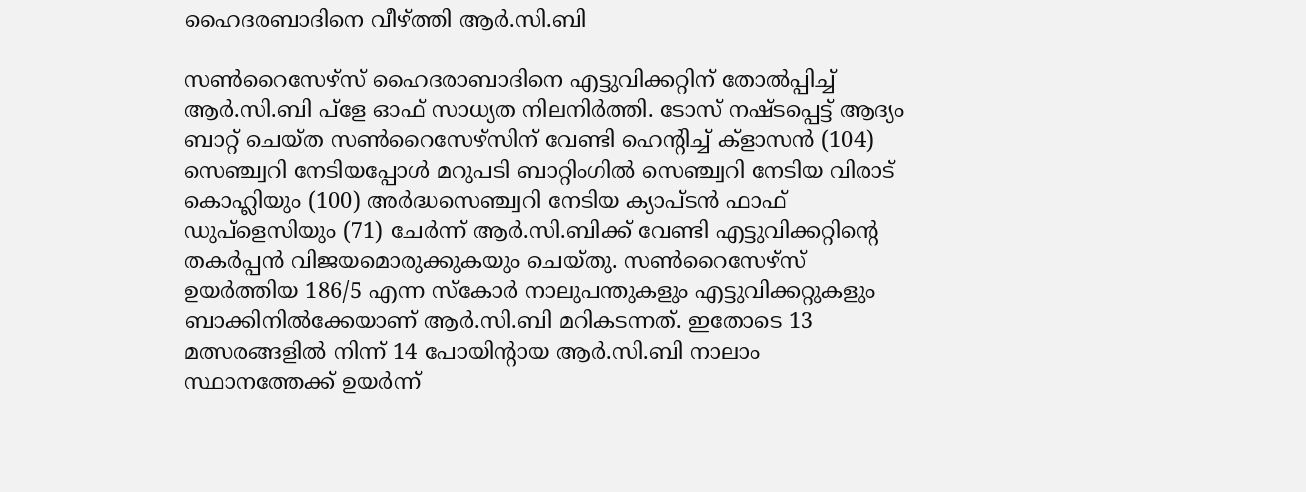ഹൈദരബാദിനെ വീഴ്ത്തി ആര്‍.സി.ബി

സണ്‍റൈസേഴ്‌സ് ഹൈദരാബാദിനെ എട്ടുവിക്കറ്റിന് തോല്‍പ്പിച്ച് ആര്‍.സി.ബി പ്‌ളേ ഓഫ് സാധ്യത നിലനിര്‍ത്തി. ടോസ് നഷ്ടപ്പെട്ട് ആദ്യം ബാറ്റ് ചെയ്ത സണ്‍റൈസേഴ്‌സിന് വേണ്ടി ഹെന്റിച്ച് ക്‌ളാസന്‍ (104) സെഞ്ച്വറി നേടിയപ്പോള്‍ മറുപടി ബാറ്റിംഗില്‍ സെഞ്ച്വറി നേടിയ വിരാട് കൊഹ്ലിയും (100) അര്‍ദ്ധസെഞ്ച്വറി നേടിയ ക്യാപ്ടന്‍ ഫാഫ് ഡുപ്‌ളെസിയും (71) ചേര്‍ന്ന് ആര്‍.സി.ബിക്ക് വേണ്ടി എട്ടുവിക്കറ്റിന്റെ തകര്‍പ്പന്‍ വിജയമൊരുക്കുകയും ചെയ്തു. സണ്‍റൈസേഴ്‌സ് ഉയര്‍ത്തിയ 186/5 എന്ന സ്‌കോര്‍ നാലുപന്തുകളും എട്ടുവിക്കറ്റുകളും ബാക്കിനില്‍ക്കേയാണ് ആര്‍.സി.ബി മറികടന്നത്. ഇതോടെ 13 മത്സരങ്ങളില്‍ നിന്ന് 14 പോയിന്റായ ആര്‍.സി.ബി നാലാം സ്ഥാനത്തേക്ക് ഉയര്‍ന്ന്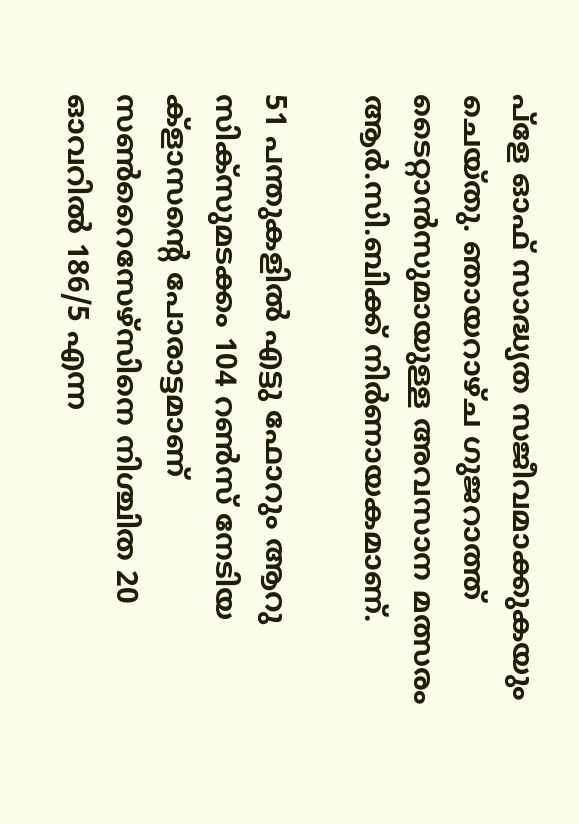പ്‌ളേ ഓഫ് സാദ്ധ്യത സജീവമാക്കുകയും ചെയ്തു. ഞായറാഴ്ച ഗുജറാത്ത് ടൈറ്റാന്‍സുമായുള്ള അവസാന മത്സരം ആര്‍.സി.ബിക്ക് നിര്‍ണായകമാണ്.

51 പന്തുകളില്‍ എട്ടു ഫോറും ആറു സിക്‌സുമടക്കം 104 റണ്‍സ് നേടിയ ക്‌ളാസന്റെ പോരാട്ടമാണ് സണ്‍റൈസേഴ്‌സിനെ നിശ്ചിത 20 ഓവറില്‍ 186/5 എന്ന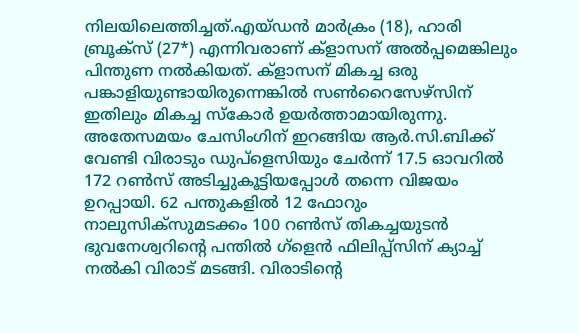നിലയിലെത്തിച്ചത്.എയ്ഡന്‍ മാര്‍ക്രം (18), ഹാരി ബ്രൂക്‌സ് (27*) എന്നിവരാണ് ക്‌ളാസന് അല്‍പ്പമെങ്കിലും പിന്തുണ നല്‍കിയത്. ക്‌ളാസന് മികച്ച ഒരു പങ്കാളിയുണ്ടായിരുന്നെങ്കില്‍ സണ്‍റൈസേഴ്‌സിന് ഇതിലും മികച്ച സ്‌കോര്‍ ഉയര്‍ത്താമായിരുന്നു. അതേസമയം ചേസിംഗിന് ഇറങ്ങിയ ആര്‍.സി.ബിക്ക് വേണ്ടി വിരാടും ഡുപ്‌ളെസിയും ചേര്‍ന്ന് 17.5 ഓവറില്‍ 172 റണ്‍സ് അടിച്ചുകൂട്ടിയപ്പോള്‍ തന്നെ വിജയം ഉറപ്പായി. 62 പന്തുകളില്‍ 12 ഫോറും നാലുസിക്‌സുമടക്കം 100 റണ്‍സ് തികച്ചയുടന്‍ ഭുവനേശ്വറിന്റെ പന്തില്‍ ഗ്‌ളെന്‍ ഫിലിപ്പ്‌സിന് ക്യാച്ച് നല്‍കി വിരാട് മടങ്ങി. വിരാടിന്റെ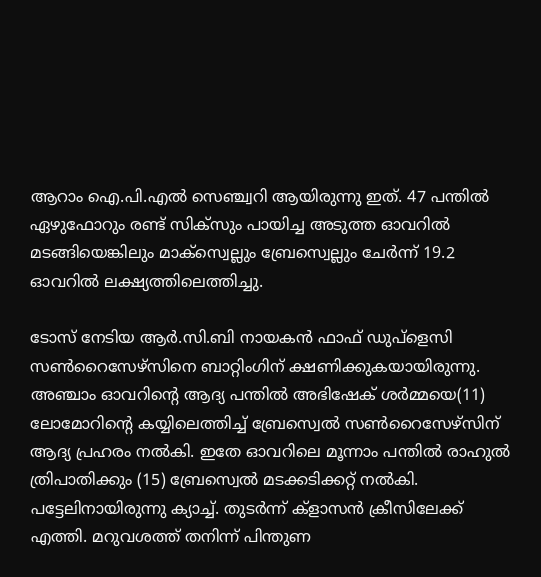ആറാം ഐ.പി.എല്‍ സെഞ്ച്വറി ആയിരുന്നു ഇത്. 47 പന്തില്‍ ഏഴുഫോറും രണ്ട് സിക്‌സും പായിച്ച അടുത്ത ഓവറില്‍ മടങ്ങിയെങ്കിലും മാക്‌സ്വെല്ലും ബ്രേസ്വെല്ലും ചേര്‍ന്ന് 19.2 ഓവറില്‍ ലക്ഷ്യത്തിലെത്തിച്ചു.

ടോസ് നേടിയ ആര്‍.സി.ബി നായകന്‍ ഫാഫ് ഡുപ്‌ളെസി സണ്‍റൈസേഴ്‌സിനെ ബാറ്റിംഗിന് ക്ഷണിക്കുകയായിരുന്നു. അഞ്ചാം ഓവറിന്റെ ആദ്യ പന്തില്‍ അഭിഷേക് ശര്‍മ്മയെ(11) ലോമോറിന്റെ കയ്യിലെത്തിച്ച് ബ്രേസ്വെല്‍ സണ്‍റൈസേഴ്‌സിന് ആദ്യ പ്രഹരം നല്‍കി. ഇതേ ഓവറിലെ മൂന്നാം പന്തില്‍ രാഹുല്‍ ത്രിപാതിക്കും (15) ബ്രേസ്വെല്‍ മടക്കടിക്കറ്റ് നല്‍കി. പട്ടേലിനായിരുന്നു ക്യാച്ച്. തുടര്‍ന്ന് ക്‌ളാസന്‍ ക്രീസിലേക്ക് എത്തി. മറുവശത്ത് തനിന്ന് പിന്തുണ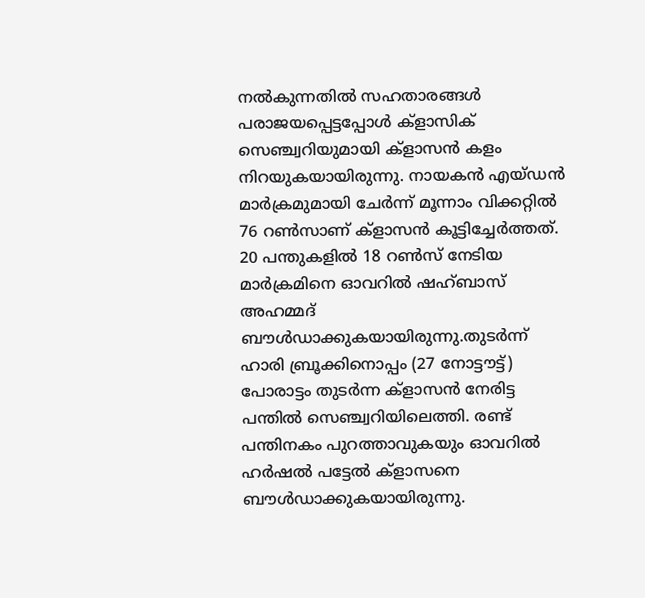നല്‍കുന്നതില്‍ സഹതാരങ്ങള്‍ പരാജയപ്പെട്ടപ്പോള്‍ ക്‌ളാസിക് സെഞ്ച്വറിയുമായി ക്‌ളാസന്‍ കളം നിറയുകയായിരുന്നു. നായകന്‍ എയ്ഡന്‍ മാര്‍ക്രമുമായി ചേര്‍ന്ന് മൂന്നാം വിക്കറ്റില്‍ 76 റണ്‍സാണ് ക്‌ളാസന്‍ കൂട്ടിച്ചേര്‍ത്തത്. 20 പന്തുകളില്‍ 18 റണ്‍സ് നേടിയ മാര്‍ക്രമിനെ ഓവറില്‍ ഷഹ്ബാസ് അഹമ്മദ് ബൗള്‍ഡാക്കുകയായിരുന്നു.തുടര്‍ന്ന് ഹാരി ബ്രൂക്കിനൊപ്പം (27 നോട്ടൗട്ട്) പോരാട്ടം തുടര്‍ന്ന ക്‌ളാസന്‍ നേരിട്ട പന്തില്‍ സെഞ്ച്വറിയിലെത്തി. രണ്ട് പന്തിനകം പുറത്താവുകയും ഓവറില്‍ ഹര്‍ഷല്‍ പട്ടേല്‍ ക്‌ളാസനെ ബൗള്‍ഡാക്കുകയായിരുന്നു.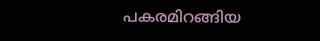പകരമിറങ്ങിയ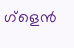ഗ്‌ളെന്‍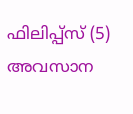ഫിലിപ്പ്‌സ് (5) അവസാന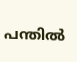പന്തില്‍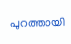പുറത്തായി